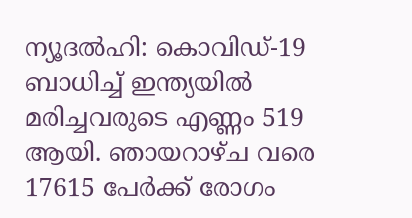ന്യൂദല്‍ഹി: കൊവിഡ്-19 ബാധിച്ച് ഇന്ത്യയില്‍ മരിച്ചവരുടെ എണ്ണം 519 ആയി. ഞായറാഴ്ച വരെ 17615 പേര്‍ക്ക് രോഗം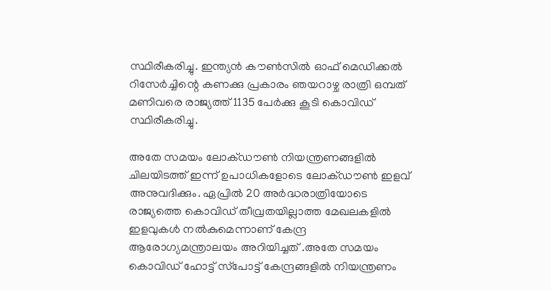സ്ഥിരീകരിച്ചു. ഇന്ത്യന്‍ കൗണ്‍സില്‍ ഓഫ് മെഡിക്കല്‍ റിസേര്‍ച്ചിന്റെ കണക്കു പ്രകാരം ഞയറാഴ്ച രാത്രി ഒമ്പത് മണിവരെ രാജ്യത്ത് 1135 പേര്‍ക്കു കൂടി കൊവിഡ് സ്ഥിരീകരിച്ചു.

അതേ സമയം ലോക്ഡൗണ്‍ നിയന്ത്രണങ്ങളില്‍ ചിലയിടത്ത് ഇന്ന് ഉപാധികളോടെ ലോക്ഡൗണ്‍ ഇളവ് അനുവദിക്കും. ഏപ്രില്‍ 20 അര്‍ദ്ധരാത്രിയോടെ രാജ്യത്തെ കൊവിഡ് തീവ്രതയില്ലാത്ത മേഖലകളില്‍ ഇളവുകള്‍ നല്‍കുമെന്നാണ് കേന്ദ്ര ആരോഗ്യമന്ത്രാലയം അറിയിച്ചത് .അതേ സമയം കൊവിഡ് ഹോട്ട് സ്‌പോട്ട് കേന്ദ്രങ്ങളില്‍ നിയന്ത്രണം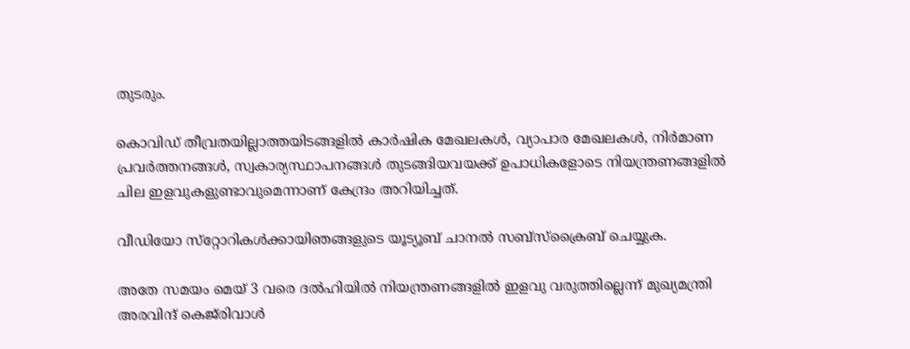തുടരും.

കൊവിഡ് തീവ്രതയില്ലാത്തയിടങ്ങളില്‍ കാര്‍ഷിക മേഖലകള്‍, വ്യാപാര മേഖലകള്‍, നിര്‍മാണ പ്രവര്‍ത്തനങ്ങള്‍, സ്വകാര്യസ്ഥാപനങ്ങള്‍ തുടങ്ങിയവയക്ക് ഉപാധികളോടെ നിയന്ത്രണങ്ങളില്‍ ചില ഇളവുകളുണ്ടാവുമെന്നാണ് കേന്ദ്രം അറിയിച്ചത്.

വീഡിയോ സ്‌റ്റോറികള്‍ക്കായിഞങ്ങളുടെ യൂട്യൂബ് ചാനല്‍ സബ്‌സ്‌ക്രൈബ് ചെയ്യുക.

അതേ സമയം മെയ് 3 വരെ ദല്‍ഹിയില്‍ നിയന്ത്രണങ്ങളില്‍ ഇളവു വരുത്തില്ലെന്ന് മുഖ്യമന്ത്രി അരവിന്ദ് കെജ്‌രിവാള്‍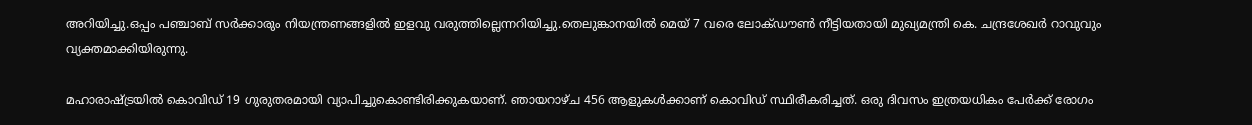അറിയിച്ചു.ഒപ്പം പഞ്ചാബ് സര്‍ക്കാരും നിയന്ത്രണങ്ങളില്‍ ഇളവു വരുത്തില്ലെന്നറിയിച്ചു.തെലുങ്കാനയില്‍ മെയ് 7 വരെ ലോക്ഡൗണ്‍ നീട്ടിയതായി മുഖ്യമന്ത്രി കെ. ചന്ദ്രശേഖര്‍ റാവുവും വ്യക്തമാക്കിയിരുന്നു.

മഹാരാഷ്ട്രയില്‍ കൊവിഡ് 19 ഗുരുതരമായി വ്യാപിച്ചുകൊണ്ടിരിക്കുകയാണ്. ഞായറാഴ്ച 456 ആളുകള്‍ക്കാണ് കൊവിഡ് സ്ഥിരീകരിച്ചത്. ഒരു ദിവസം ഇത്രയധികം പേര്‍ക്ക് രോഗം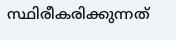സ്ഥിരീകരിക്കുന്നത്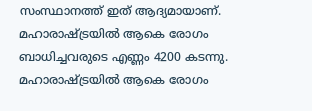സംസ്ഥാനത്ത് ഇത് ആദ്യമായാണ്. മഹാരാഷ്ട്രയില്‍ ആകെ രോഗം ബാധിച്ചവരുടെ എണ്ണം 4200 കടന്നു. മഹാരാഷ്ട്രയില്‍ ആകെ രോഗം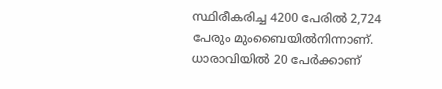സ്ഥിരീകരിച്ച 4200 പേരില്‍ 2,724 പേരും മുംബൈയില്‍നിന്നാണ്. ധാരാവിയില്‍ 20 പേര്‍ക്കാണ്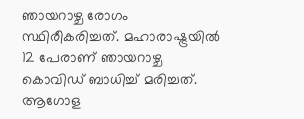ഞായറാഴ്ച രോഗം സ്ഥിരീകരിച്ചത്. മഹാരാഷ്ട്രയില്‍ 12 പേരാണ് ഞായറാഴ്ച കൊവിഡ് ബാധിച്ച് മരിച്ചത്. ആഗോള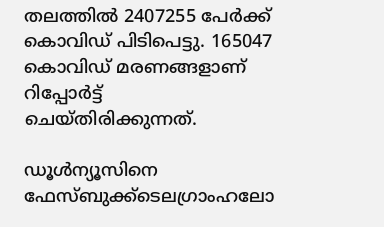തലത്തില്‍ 2407255 പേര്‍ക്ക് കൊവിഡ് പിടിപെട്ടു. 165047 കൊവിഡ് മരണങ്ങളാണ് റിപ്പോര്‍ട്ട് ചെയ്തിരിക്കുന്നത്.

ഡൂള്‍ന്യൂസിനെ ഫേസ്ബുക്ക്ടെലഗ്രാംഹലോ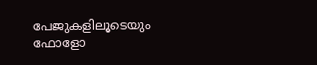പേജുകളിലൂടെയും ഫോളോ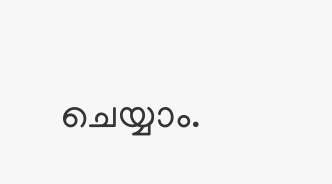ചെയ്യാം.